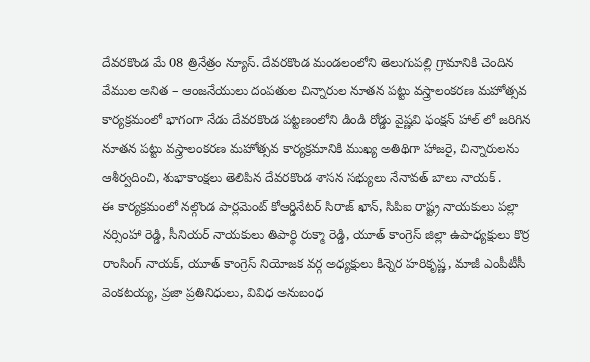దేవరకొండ మే 08 త్రినేత్రం న్యూస్. దేవరకొండ మండలంలోని తెలుగుపల్లి గ్రామానికి చెందిన వేముల అనిత – ఆంజనేయులు దంపతుల చిన్నారుల నూతన పట్టు వస్త్రాలంకరణ మహోత్సవ కార్యక్రమంలో భాగంగా నేడు దేవరకొండ పట్టణంలోని డిండి రోడ్డు వైష్ణవి ఫంక్షన్ హాల్ లో జరిగిన నూతన పట్టు వస్త్రాలంకరణ మహోత్సవ కార్యక్రమానికి ముఖ్య అతిథిగా హాజరై, చిన్నారులను ఆశీర్వదించి, శుభాకాంక్షలు తెలిపిన దేవరకొండ శాసన సభ్యులు నేనావత్ బాలు నాయక్ .
ఈ కార్యక్రమంలో నల్గొండ పార్లమెంట్ కోఆర్డినేటర్ సిరాజ్ ఖాన్, సిపిఐ రాష్ట్ర నాయకులు పల్లా నర్సింహా రెడ్డి, సీనియర్ నాయకులు తిపార్థి రుక్మా రెడ్డి, యూత్ కాంగ్రెస్ జిల్లా ఉపాధ్యక్షులు కొర్ర రాంసింగ్ నాయక్, యూత్ కాంగ్రెస్ నియోజక వర్గ అధ్యక్షులు కిన్నెర హరికృష్ణ, మాజీ ఎంపీటీసీ వెంకటయ్య, ప్రజా ప్రతినిధులు, వివిధ అనుబంధ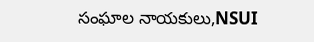సంఘాల నాయకులు,NSUI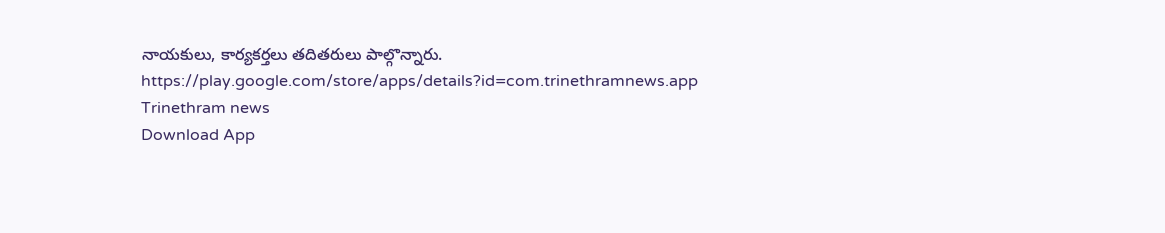నాయకులు, కార్యకర్తలు తదితరులు పాల్గొన్నారు.
https://play.google.com/store/apps/details?id=com.trinethramnews.app
Trinethram news
Download App